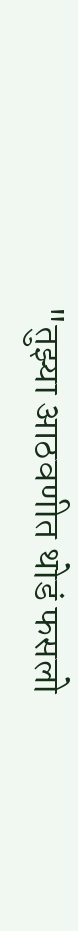"तुझ्या आठवणीत थोडं फसलो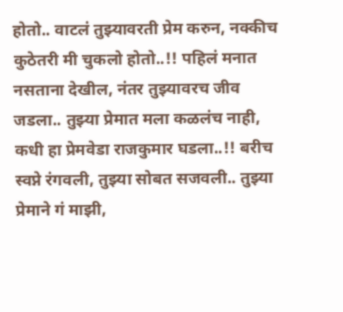होतो.. वाटलं तुझ्यावरती प्रेम करुन, नक्कीच कुठेतरी मी चुकलो होतो..!! पहिलं मनात नसताना देखील, नंतर तुझ्यावरच जीव जडला.. तुझ्या प्रेमात मला कळलंच नाही, कधी हा प्रेमवेडा राजकुमार घडला..!! बरीच स्वप्ने रंगवली, तुझ्या सोबत सजवली.. तुझ्या प्रेमाने गं माझी,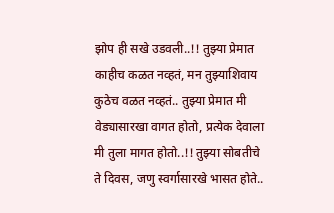झोप ही सखे उडवली..!! तुझ्या प्रेमात काहीच कळत नव्हतं, मन तुझ्याशिवाय कुठेच वळत नव्हतं.. तुझ्या प्रेमात मी वेड्यासारखा वागत होतो, प्रत्येक देवाला मी तुला मागत होतो..!! तुझ्या सोबतीचे ते दिवस, जणु स्वर्गासारखे भासत होते..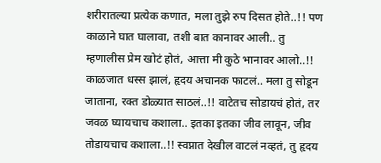शरीरातल्या प्रत्येक कणात, मला तुझे रुप दिसत होते..!! पण काळाने घात घालावा, तशी बात कानावर आली.. तु म्हणालीस प्रेम खोटं होतं, आत्ता मी कुठे भानावर आलो..!! काळजात धस्स झालं, हृदय अचानक फाटलं.. मला तु सोडून जाताना, रक्त डोळ्यात साठलं..!! वाटेतच सोडायचं होतं, तर जवळ घ्यायचाच कशाला.. इतका इतका जीव लावून, जीव तोडायचाच कशाला..!! स्वप्नात देखील वाटलं नव्हतं, तु हृदय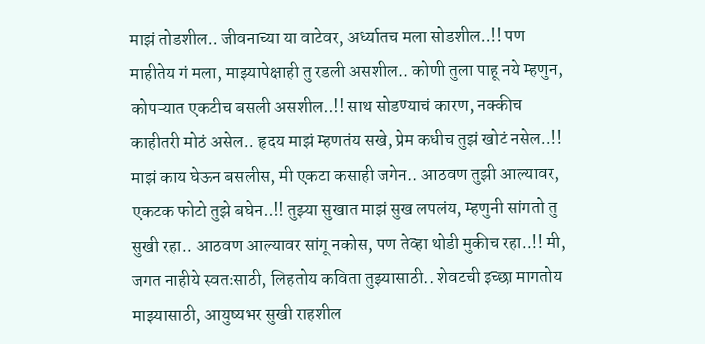माझं तोडशील.. जीवनाच्या या वाटेवर, अर्ध्यातच मला सोडशील..!! पण माहीतेय गं मला, माझ्यापेक्षाही तु रडली असशील.. कोणी तुला पाहू नये म्हणुन, कोपऱ्यात एकटीच बसली असशील..!! साथ सोडण्याचं कारण, नक्कीच काहीतरी मोठं असेल.. हृदय माझं म्हणतंय सखे, प्रेम कधीच तुझं खोटं नसेल..!! माझं काय घेऊन बसलीस, मी एकटा कसाही जगेन.. आठवण तुझी आल्यावर, एकटक फोटो तुझे बघेन..!! तुझ्या सुखात माझं सुख लपलंय, म्हणुनी सांगतो तु सुखी रहा.. आठवण आल्यावर सांगू नकोस, पण तेव्हा थोडी मुकीच रहा..!! मी, जगत नाहीये स्वतःसाठी, लिहतोय कविता तुझ्यासाठी.. शेवटची इच्छा मागतोय माझ्यासाठी, आयुष्यभर सुखी राहशील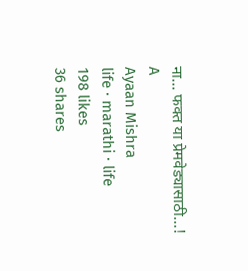ना... फक्त या प्रेमवेड्यासाठी...!
A
Ayaan Mishra
life · marathi · life
198 likes
36 shares